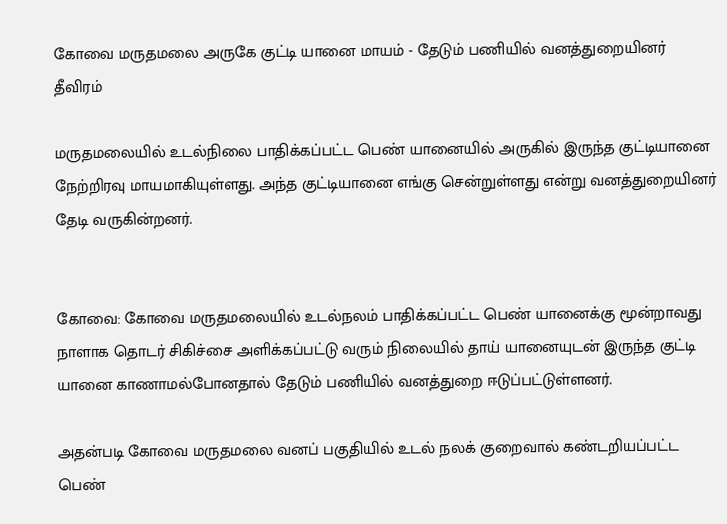கோவை மருதமலை அருகே குட்டி யானை மாயம் - தேடும் பணியில் வனத்துறையினர் தீவிரம்

மருதமலையில் உடல்நிலை பாதிக்கப்பட்ட பெண் யானையில் அருகில் இருந்த குட்டியானை நேற்றிரவு மாயமாகியுள்ளது. அந்த குட்டியானை எங்கு சென்றுள்ளது என்று வனத்துறையினர் தேடி வருகின்றனர்.


கோவை: கோவை மருதமலையில் உடல்நலம் பாதிக்கப்பட்ட பெண் யானைக்கு மூன்றாவது நாளாக தொடர் சிகிச்சை அளிக்கப்பட்டு வரும் நிலையில் தாய் யானையுடன் இருந்த குட்டி யானை காணாமல்போனதால் தேடும் பணியில் வனத்துறை ஈடுப்பட்டுள்ளனர்.

அதன்படி கோவை மருதமலை வனப் பகுதியில் உடல் நலக் குறைவால் கண்டறியப்பட்ட பெண்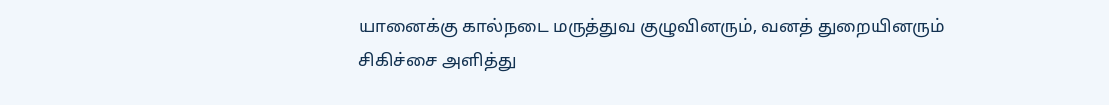யானைக்கு கால்நடை மருத்துவ குழுவினரும், வனத் துறையினரும் சிகிச்சை அளித்து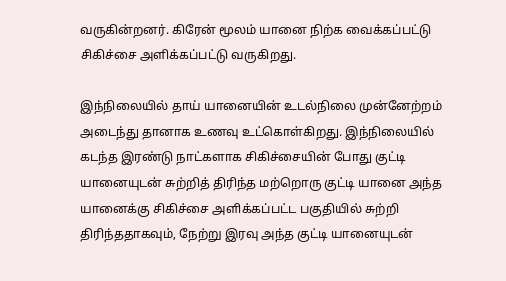வருகின்றனர். கிரேன் மூலம் யானை நிற்க வைக்கப்பட்டு சிகிச்சை அளிக்கப்பட்டு வருகிறது.

இந்நிலையில் தாய் யானையின் உடல்நிலை முன்னேற்றம் அடைந்து தானாக உணவு உட்கொள்கிறது. இந்நிலையில் கடந்த இரண்டு நாட்களாக சிகிச்சையின் போது குட்டி யானையுடன் சுற்றித் திரிந்த மற்றொரு குட்டி யானை அந்த யானைக்கு சிகிச்சை அளிக்கப்பட்ட பகுதியில் சுற்றி திரிந்ததாகவும், நேற்று இரவு அந்த குட்டி யானையுடன்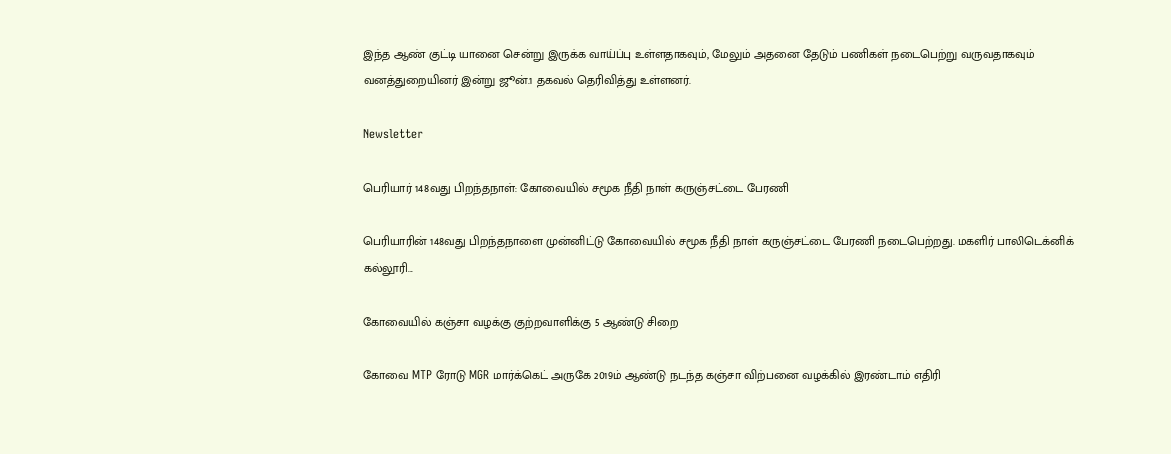இந்த ஆண் குட்டி யானை சென்று இருக்க வாய்ப்பு உள்ளதாகவும், மேலும் அதனை தேடும் பணிகள் நடைபெற்று வருவதாகவும் வனத்துறையினர் இன்று ஜூன்.1 தகவல் தெரிவித்து உள்ளனர்.

Newsletter

பெரியார் 148வது பிறந்தநாள்: கோவையில் சமூக நீதி நாள் கருஞ்சட்டை பேரணி

பெரியாரின் 148வது பிறந்தநாளை முன்னிட்டு கோவையில் சமூக நீதி நாள் கருஞ்சட்டை பேரணி நடைபெற்றது. மகளிர் பாலிடெக்னிக் கல்லூரி...

கோவையில் கஞ்சா வழக்கு குற்றவாளிக்கு 5 ஆண்டு சிறை

கோவை MTP ரோடு MGR மார்க்கெட் அருகே 2019ம் ஆண்டு நடந்த கஞ்சா விற்பனை வழக்கில் இரண்டாம் எதிரி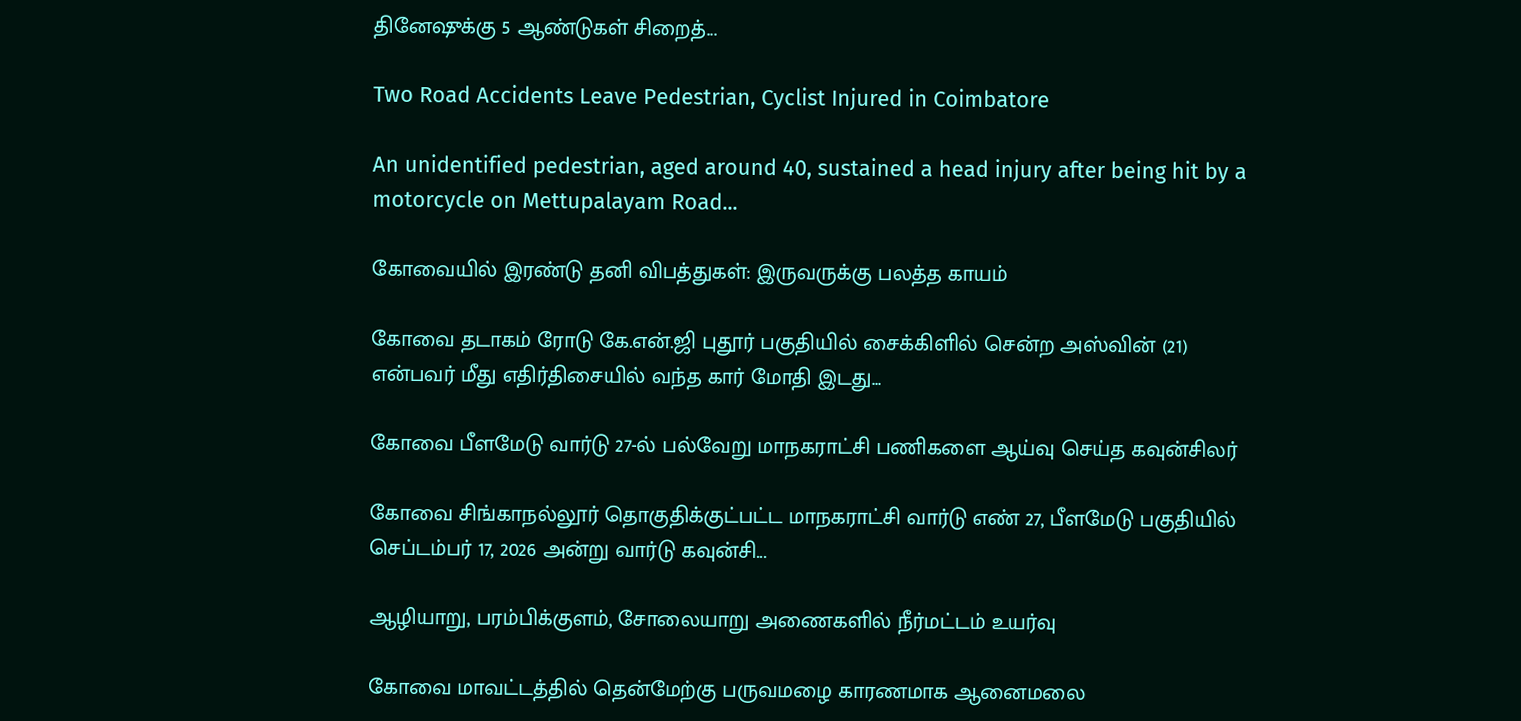தினேஷுக்கு 5 ஆண்டுகள் சிறைத்...

Two Road Accidents Leave Pedestrian, Cyclist Injured in Coimbatore

An unidentified pedestrian, aged around 40, sustained a head injury after being hit by a motorcycle on Mettupalayam Road...

கோவையில் இரண்டு தனி விபத்துகள்: இருவருக்கு பலத்த காயம்

கோவை தடாகம் ரோடு கே.என்.ஜி புதூர் பகுதியில் சைக்கிளில் சென்ற அஸ்வின் (21) என்பவர் மீது எதிர்திசையில் வந்த கார் மோதி இடது...

கோவை பீளமேடு வார்டு 27-ல் பல்வேறு மாநகராட்சி பணிகளை ஆய்வு செய்த கவுன்சிலர்

கோவை சிங்காநல்லூர் தொகுதிக்குட்பட்ட மாநகராட்சி வார்டு எண் 27, பீளமேடு பகுதியில் செப்டம்பர் 17, 2026 அன்று வார்டு கவுன்சி...

ஆழியாறு, பரம்பிக்குளம், சோலையாறு அணைகளில் நீர்மட்டம் உயர்வு

கோவை மாவட்டத்தில் தென்மேற்கு பருவமழை காரணமாக ஆனைமலை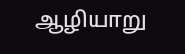ஆழியாறு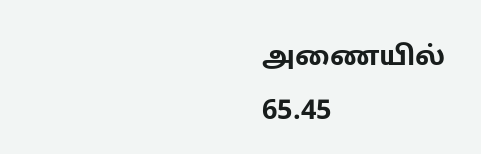அணையில் 65.45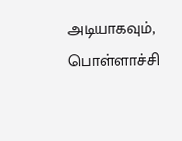அடியாகவும், பொள்ளாச்சி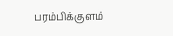பரம்பிக்குளம்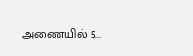அணையில் 5...